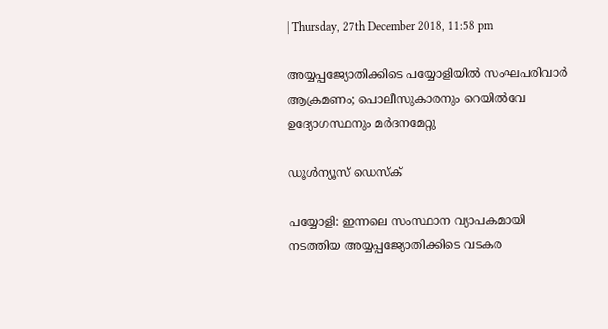| Thursday, 27th December 2018, 11:58 pm

അയ്യപ്പജ്യോതിക്കിടെ പയ്യോളിയില്‍ സംഘപരിവാര്‍ ആക്രമണം; പൊലീസുകാരനും റെയില്‍വേ ഉദ്യോഗസ്ഥനും മര്‍ദനമേറ്റു

ഡൂള്‍ന്യൂസ് ഡെസ്‌ക്

പയ്യോളി: ഇന്നലെ സംസ്ഥാന വ്യാപകമായി നടത്തിയ അയ്യപ്പജ്യോതിക്കിടെ വടകര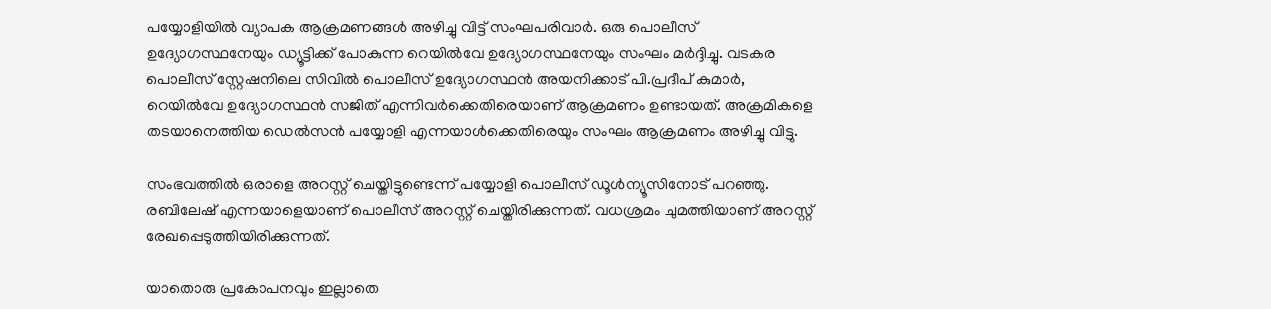പയ്യോളിയില്‍ വ്യാപക ആക്രമണങ്ങള്‍ അഴിച്ചു വിട്ട് സംഘപരിവാര്‍. ഒരു പൊലീസ് ഉദ്യോഗസ്ഥനേയും ഡ്യൂട്ടിക്ക് പോകുന്ന റെയില്‍വേ ഉദ്യോഗസ്ഥനേയും സംഘം മര്‍ദ്ദിച്ചു. വടകര പൊലീസ് സ്റ്റേഷനിലെ സിവില്‍ പൊലീസ് ഉദ്യോഗസ്ഥന്‍ അയനിക്കാട് പി.പ്രദീപ് കുമാര്‍, റെയില്‍വേ ഉദ്യോഗസ്ഥന്‍ സജിത് എന്നിവര്‍ക്കെതിരെയാണ് ആക്രമണം ഉണ്ടായത്. അക്രമികളെ തടയാനെത്തിയ ഡെല്‍സന്‍ പയ്യോളി എന്നയാള്‍ക്കെതിരെയും സംഘം ആക്രമണം അഴിച്ചു വിട്ടു.

സംഭവത്തില്‍ ഒരാളെ അറസ്റ്റ് ചെയ്തിട്ടുണ്ടെന്ന് പയ്യോളി പൊലീസ് ഡൂള്‍ന്യൂസിനോട് പറഞ്ഞു. രബിലേഷ് എന്നയാളെയാണ് പൊലീസ് അറസ്റ്റ് ചെയ്തിരിക്കുന്നത്. വധശ്രമം ചുമത്തിയാണ് അറസ്റ്റ് രേഖപ്പെടുത്തിയിരിക്കുന്നത്.

യാതൊരു പ്രകോപനവും ഇല്ലാതെ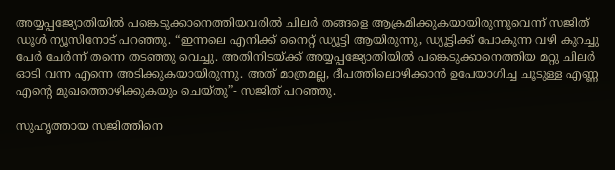അയ്യപ്പജ്യോതിയില്‍ പങ്കെടുക്കാനെത്തിയവരില്‍ ചിലര്‍ തങ്ങളെ ആക്രമിക്കുകയായിരുന്നുവെന്ന് സജിത് ഡൂള്‍ ന്യൂസിനോട് പറഞ്ഞു. “ഇന്നലെ എനിക്ക് നൈറ്റ് ഡ്യൂട്ടി ആയിരുന്നു, ഡ്യൂട്ടിക്ക് പോകുന്ന വഴി കുറച്ചു പേര്‍ ചേര്‍ന്ന് തന്നെ തടഞ്ഞു വെച്ചു. അതിനിടയ്ക്ക് അയ്യപ്പജ്യോതിയില്‍ പങ്കെടുക്കാനെത്തിയ മറ്റു ചിലര്‍ ഓടി വന്ന എന്നെ അടിക്കുകയായിരുന്നു. അത് മാത്രമല്ല, ദീപത്തിലൊഴിക്കാന്‍ ഉപേയാഗിച്ച ചൂടുള്ള എണ്ണ എന്റെ മുഖത്തൊഴിക്കുകയും ചെയ്തു”- സജിത് പറഞ്ഞു.

സുഹൃത്തായ സജിത്തിനെ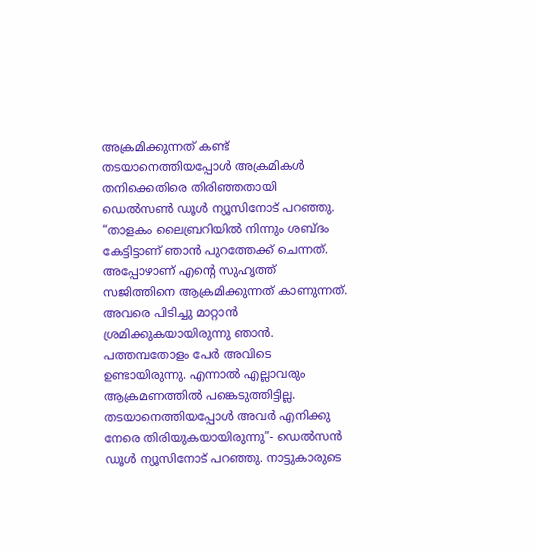അക്രമിക്കുന്നത് കണ്ട് തടയാനെത്തിയപ്പോള്‍ അക്രമികള്‍ തനിക്കെതിരെ തിരിഞ്ഞതായി ഡെല്‍സണ്‍ ഡൂള്‍ ന്യൂസിനോട് പറഞ്ഞു. “താളകം ലൈബ്രറിയില്‍ നിന്നും ശബ്ദം കേട്ടിട്ടാണ് ഞാന്‍ പുറത്തേക്ക് ചെന്നത്. അപ്പോഴാണ് എന്റെ സുഹൃത്ത് സജിത്തിനെ ആക്രമിക്കുന്നത് കാണുന്നത്. അവരെ പിടിച്ചു മാറ്റാന്‍ ശ്രമിക്കുകയായിരുന്നു ഞാന്‍. പത്തമ്പതോളം പേര്‍ അവിടെ ഉണ്ടായിരുന്നു. എന്നാല്‍ എല്ലാവരും ആക്രമണത്തില്‍ പങ്കെടുത്തിട്ടില്ല. തടയാനെത്തിയപ്പോള്‍ അവര്‍ എനിക്കു നേരെ തിരിയുകയായിരുന്നു”- ഡെല്‍സന്‍ ഡൂള്‍ ന്യൂസിനോട് പറഞ്ഞു. നാട്ടുകാരുടെ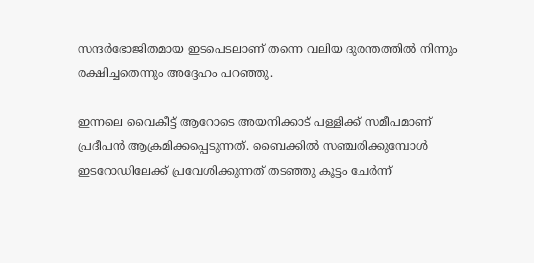സന്ദര്‍ഭോജിതമായ ഇടപെടലാണ് തന്നെ വലിയ ദുരന്തത്തില്‍ നിന്നും രക്ഷിച്ചതെന്നും അദ്ദേഹം പറഞ്ഞു.

ഇന്നലെ വൈകീട്ട് ആറോടെ അയനിക്കാട് പള്ളിക്ക് സമീപമാണ് പ്രദീപന്‍ ആക്രമിക്കപ്പെടുന്നത്. ബൈക്കില്‍ സഞ്ചരിക്കുമ്പോള്‍ ഇടറോഡിലേക്ക് പ്രവേശിക്കുന്നത് തടഞ്ഞു കൂട്ടം ചേര്‍ന്ന്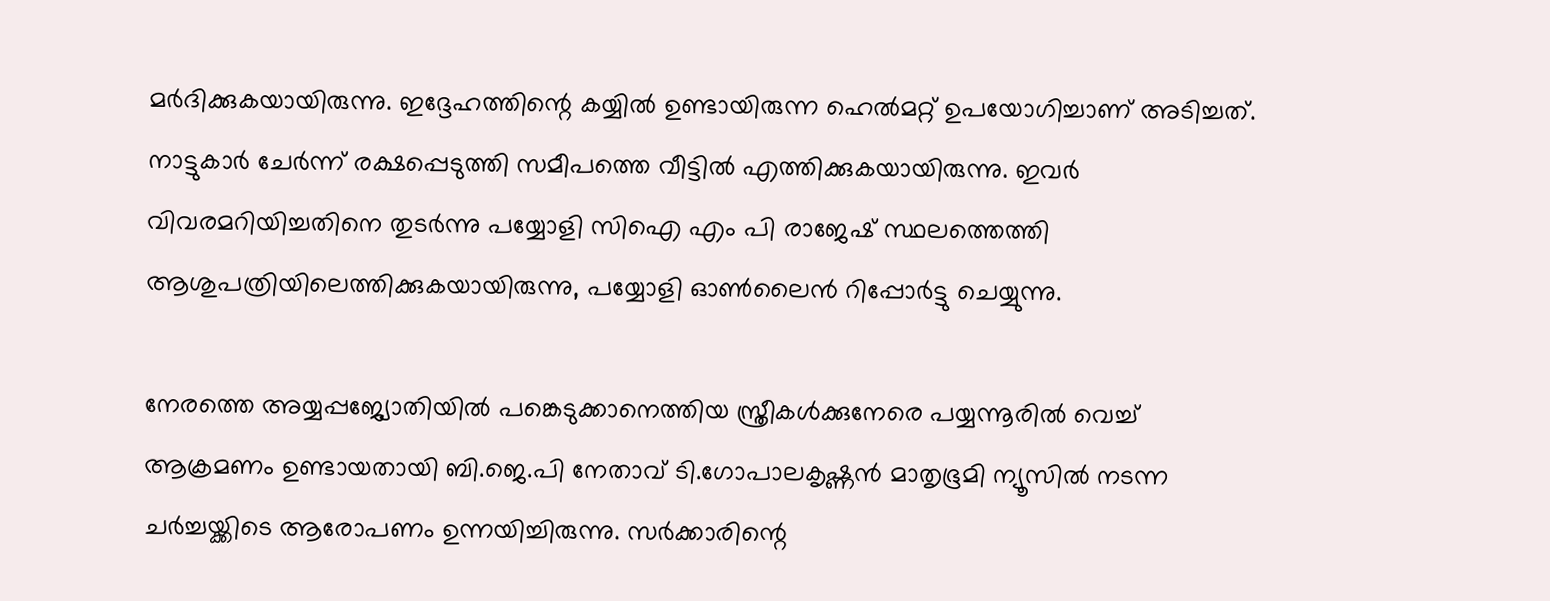മര്‍ദിക്കുകയായിരുന്നു. ഇദ്ദേഹത്തിന്റെ കയ്യില്‍ ഉണ്ടായിരുന്ന ഹെല്‍മറ്റ് ഉപയോഗിച്ചാണ് അടിച്ചത്. നാട്ടുകാര്‍ ചേര്‍ന്ന് രക്ഷപ്പെടുത്തി സമീപത്തെ വീട്ടില്‍ എത്തിക്കുകയായിരുന്നു. ഇവര്‍ വിവരമറിയിച്ചതിനെ തുടര്‍ന്നു പയ്യോളി സിഐ എം പി രാജേഷ് സ്ഥലത്തെത്തി ആശുപത്രിയിലെത്തിക്കുകയായിരുന്നു, പയ്യോളി ഓണ്‍ലൈന്‍ റിപ്പോര്‍ട്ടു ചെയ്യുന്നു.

നേരത്തെ അയ്യപ്പജ്യോതിയില്‍ പങ്കെടുക്കാനെത്തിയ സ്ത്രീകള്‍ക്കുനേരെ പയ്യന്നൂരില്‍ വെച്ച് ആക്രമണം ഉണ്ടായതായി ബി.ജെ.പി നേതാവ് ടി.ഗോപാലകൃഷ്ണന്‍ മാതൃഭൂമി ന്യൂസില്‍ നടന്ന ചര്‍ച്ചയ്ക്കിടെ ആരോപണം ഉന്നയിച്ചിരുന്നു. സര്‍ക്കാരിന്റെ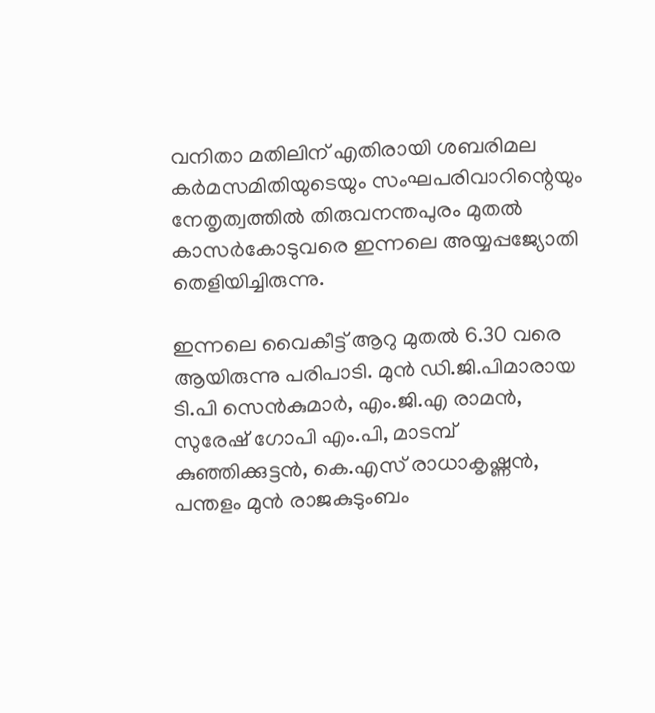വനിതാ മതിലിന് എതിരായി ശബരിമല കര്‍മസമിതിയുടെയും സംഘപരിവാറിന്റെയും നേതൃത്വത്തില്‍ തിരുവനന്തപുരം മുതല്‍ കാസര്‍കോടുവരെ ഇന്നലെ അയ്യപ്പജ്യോതി തെളിയിച്ചിരുന്നു.

ഇന്നലെ വൈകീട്ട് ആറു മുതല്‍ 6.30 വരെ ആയിരുന്നു പരിപാടി. മുന്‍ ഡി.ജി.പിമാരായ ടി.പി സെന്‍കുമാര്‍, എം.ജി.എ രാമന്‍, സുരേഷ് ഗോപി എം.പി, മാടമ്പ് കുഞ്ഞിക്കുട്ടന്‍, കെ.എസ് രാധാകൃഷ്ണന്‍, പന്തളം മുന്‍ രാജകുടുംബം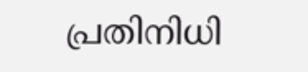പ്രതിനിധി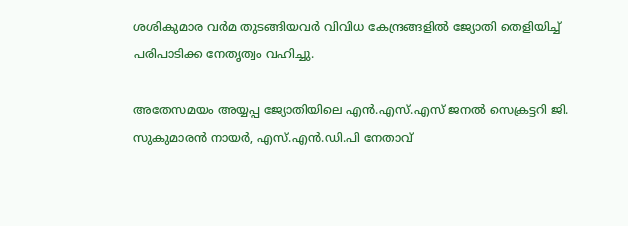ശശികുമാര വര്‍മ തുടങ്ങിയവര്‍ വിവിധ കേന്ദ്രങ്ങളില്‍ ജ്യോതി തെളിയിച്ച് പരിപാടിക്ക നേതൃത്വം വഹിച്ചു.

അതേസമയം അയ്യപ്പ ജ്യോതിയിലെ എന്‍.എസ്.എസ് ജനല്‍ സെക്രട്ടറി ജി. സുകുമാരന്‍ നായര്‍, എസ്.എന്‍.ഡി.പി നേതാവ്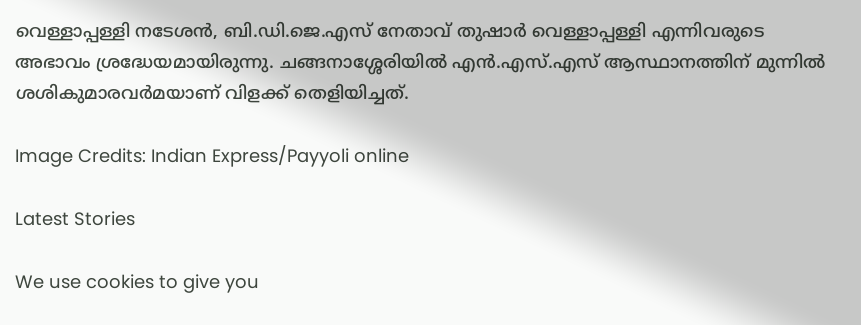വെള്ളാപ്പള്ളി നടേശന്‍, ബി.ഡി.ജെ.എസ് നേതാവ് തുഷാര്‍ വെള്ളാപ്പള്ളി എന്നിവരുടെ അഭാവം ശ്രദ്ധേയമായിരുന്നു. ചങ്ങനാശ്ശേരിയില്‍ എന്‍.എസ്.എസ് ആസ്ഥാനത്തിന് മുന്നില്‍ ശശികുമാരവര്‍മയാണ് വിളക്ക് തെളിയിച്ചത്.

Image Credits: Indian Express/Payyoli online

Latest Stories

We use cookies to give you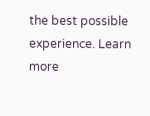the best possible experience. Learn more